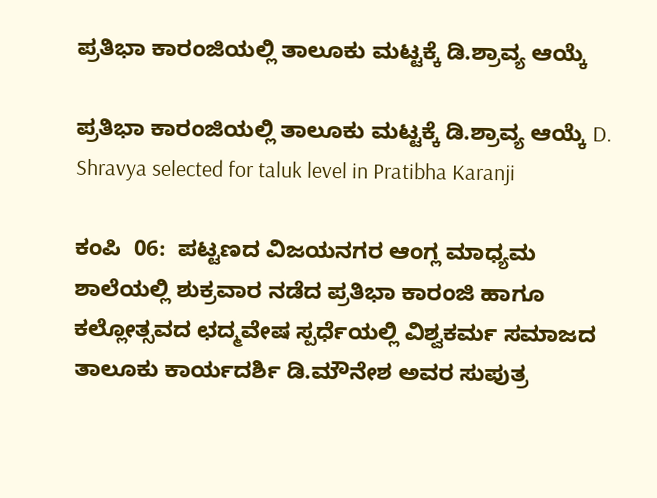ಪ್ರತಿಭಾ ಕಾರಂಜಿಯಲ್ಲಿ ತಾಲೂಕು ಮಟ್ಟಕ್ಕೆ ಡಿ.ಶ್ರಾವ್ಯ ಆಯ್ಕೆ

ಪ್ರತಿಭಾ ಕಾರಂಜಿಯಲ್ಲಿ ತಾಲೂಕು ಮಟ್ಟಕ್ಕೆ ಡಿ.ಶ್ರಾವ್ಯ ಆಯ್ಕೆ D. Shravya selected for taluk level in Pratibha Karanji

ಕಂಪಿ  06:  ಪಟ್ಟಣದ ವಿಜಯನಗರ ಆಂಗ್ಲ ಮಾಧ್ಯಮ ಶಾಲೆಯಲ್ಲಿ ಶುಕ್ರವಾರ ನಡೆದ ಪ್ರತಿಭಾ ಕಾರಂಜಿ ಹಾಗೂ ಕಲ್ಲೋತ್ಸವದ ಛದ್ಮವೇಷ ಸ್ಪರ್ಧೆಯಲ್ಲಿ ವಿಶ್ವಕರ್ಮ ಸಮಾಜದ ತಾಲೂಕು ಕಾರ್ಯದರ್ಶಿ ಡಿ.ಮೌನೇಶ ಅವರ ಸುಪುತ್ರ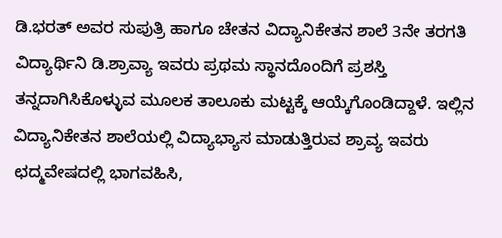ಡಿ.ಭರತ್ ಅವರ ಸುಪುತ್ರಿ ಹಾಗೂ ಚೇತನ ವಿದ್ಯಾನಿಕೇತನ ಶಾಲೆ 3ನೇ ತರಗತಿ ವಿದ್ಯಾರ್ಥಿನಿ ಡಿ.ಶ್ರಾವ್ಯಾ ಇವರು ಪ್ರಥಮ ಸ್ಥಾನದೊಂದಿಗೆ ಪ್ರಶಸ್ತಿ ತನ್ನದಾಗಿಸಿಕೊಳ್ಳುವ ಮೂಲಕ ತಾಲೂಕು ಮಟ್ಟಕ್ಕೆ ಆಯ್ಕೆಗೊಂಡಿದ್ದಾಳೆ. ಇಲ್ಲಿನ ವಿದ್ಯಾನಿಕೇತನ ಶಾಲೆಯಲ್ಲಿ ವಿದ್ಯಾಭ್ಯಾಸ ಮಾಡುತ್ತಿರುವ ಶ್ರಾವ್ಯ ಇವರು ಛದ್ಮವೇಷದಲ್ಲಿ ಭಾಗವಹಿಸಿ,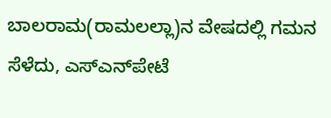ಬಾಲರಾಮ(ರಾಮಲಲ್ಲಾ)ನ ವೇಷದಲ್ಲಿ ಗಮನ ಸೆಳೆದು, ಎಸ್‌ಎನ್‌ಪೇಟೆ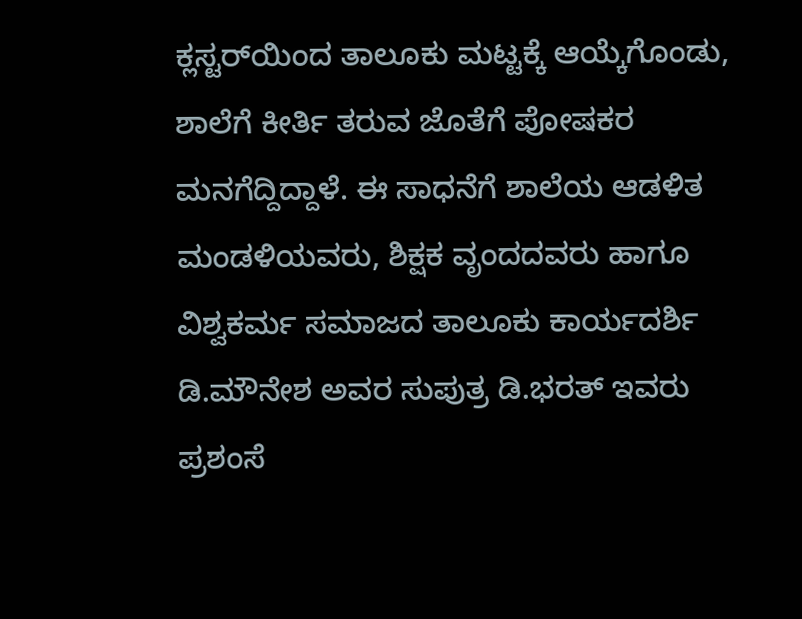ಕ್ಲಸ್ಟರ್‌ಯಿಂದ ತಾಲೂಕು ಮಟ್ಟಕ್ಕೆ ಆಯ್ಕೆಗೊಂಡು, ಶಾಲೆಗೆ ಕೀರ್ತಿ ತರುವ ಜೊತೆಗೆ ಪೋಷಕರ ಮನಗೆದ್ದಿದ್ದಾಳೆ. ಈ ಸಾಧನೆಗೆ ಶಾಲೆಯ ಆಡಳಿತ ಮಂಡಳಿಯವರು, ಶಿಕ್ಷಕ ವೃಂದದವರು ಹಾಗೂ ವಿಶ್ವಕರ್ಮ ಸಮಾಜದ ತಾಲೂಕು ಕಾರ್ಯದರ್ಶಿ ಡಿ.ಮೌನೇಶ ಅವರ ಸುಪುತ್ರ ಡಿ.ಭರತ್ ಇವರು ಪ್ರಶಂಸೆ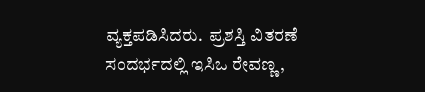ವ್ಯಕ್ತಪಡಿಸಿದರು.  ಪ್ರಶಸ್ತಿ ವಿತರಣೆ ಸಂದರ್ಭದಲ್ಲಿ ಇಸಿಒ ರೇವಣ್ಣ,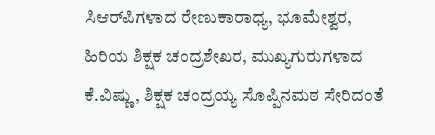ಸಿಆರ್‌ಪಿಗಳಾದ ರೇಣುಕಾರಾಧ್ಯ, ಭೂಮೇಶ್ವರ, ಹಿರಿಯ ಶಿಕ್ಷಕ ಚಂದ್ರಶೇಖರ, ಮುಖ್ಯಗುರುಗಳಾದ ಕೆ.ವಿಷ್ಣು, ಶಿಕ್ಷಕ ಚಂದ್ರಯ್ಯ ಸೊಪ್ಪಿನಮಠ ಸೇರಿದಂತೆ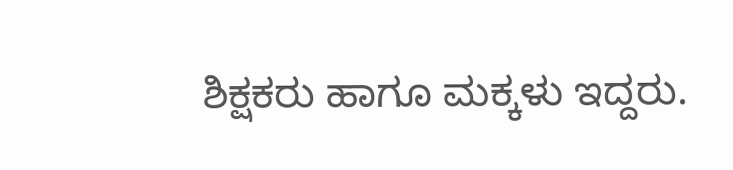ಶಿಕ್ಷಕರು ಹಾಗೂ ಮಕ್ಕಳು ಇದ್ದರು.